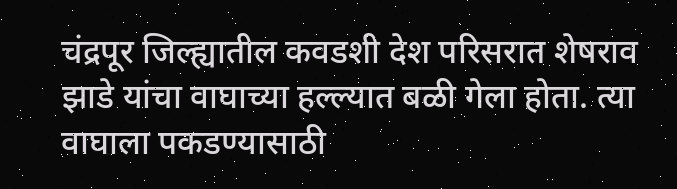चंद्रपूर जिल्ह्यातील कवडशी देश परिसरात शेषराव झाडे यांचा वाघाच्या हल्ल्यात बळी गेला होता. त्या वाघाला पकडण्यासाठी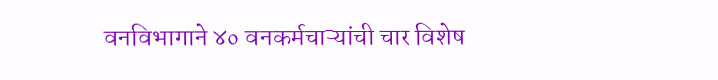वनविभागाने ४० वनकर्मचाऱ्यांची चार विशेष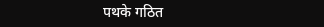पथके गठित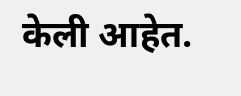केली आहेत.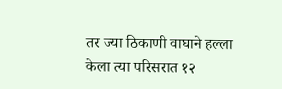तर ज्या ठिकाणी वाघाने हल्ला केला त्या परिसरात १२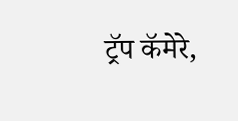ट्रॅप कॅमेरे,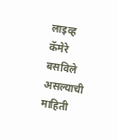लाइव्ह कॅमेरे बसविले असल्याची माहिती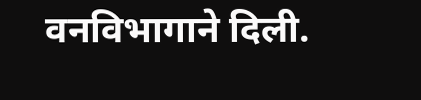वनविभागाने दिली.